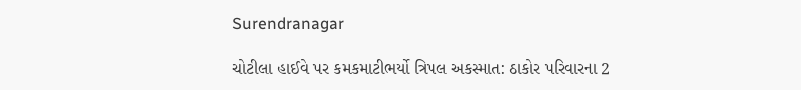Surendranagar

ચોટીલા હાઈવે પર કમકમાટીભર્યો ત્રિપલ અકસ્માત: ઠાકોર પરિવારના 2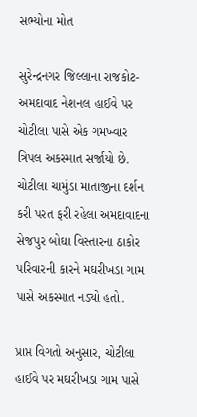સભ્યોના મોત

સુરેન્દ્રનગર જિલ્લાના રાજકોટ-અમદાવાદ નેશનલ હાઈવે પર ચોટીલા પાસે એક ગમખ્વાર ત્રિપલ અકસ્માત સર્જાયો છે. ચોટીલા ચામુંડા માતાજીના દર્શન કરી પરત ફરી રહેલા અમદાવાદના સેજપુર બોઘા વિસ્તારના ઠાકોર પરિવારની કારને મઘરીખડા ગામ પાસે અકસ્માત નડ્યો હતો.

પ્રાપ્ત વિગતો અનુસાર, ચોટીલા હાઈવે પર મઘરીખડા ગામ પાસે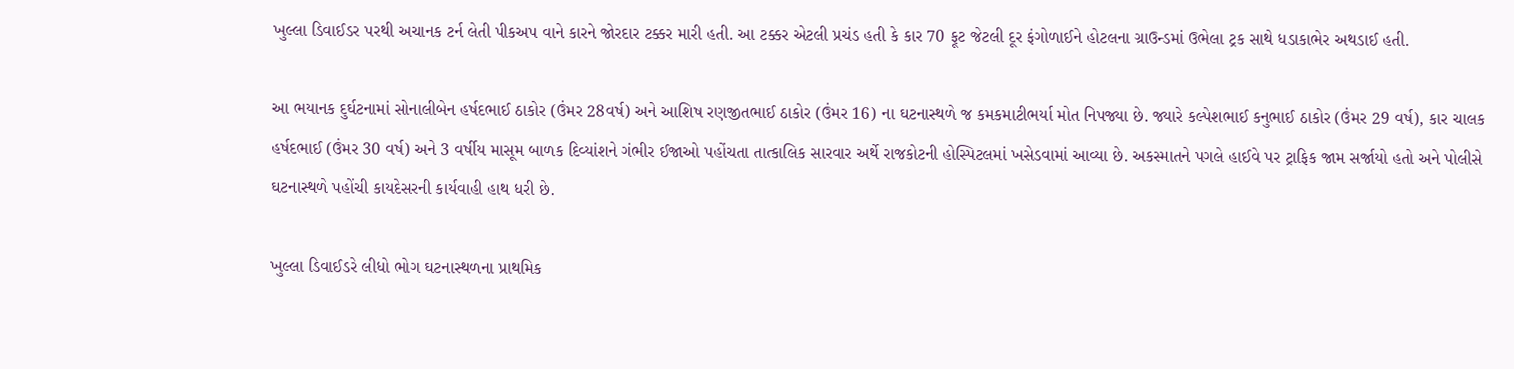ખુલ્લા ડિવાઈડર પરથી અચાનક ટર્ન લેતી પીકઅપ વાને કારને જોરદાર ટક્કર મારી હતી. આ ટક્કર એટલી પ્રચંડ હતી કે કાર 70 ફૂટ જેટલી દૂર ફંગોળાઈને હોટલના ગ્રાઉન્ડમાં ઉભેલા ટ્રક સાથે ધડાકાભેર અથડાઈ હતી.

આ ભયાનક દુર્ઘટનામાં સોનાલીબેન હર્ષદભાઈ ઠાકોર (ઉંમર 28વર્ષ) અને આશિષ રણજીતભાઈ ઠાકોર (ઉંમર 16) ના ઘટનાસ્થળે જ કમકમાટીભર્યા મોત નિપજ્યા છે. જ્યારે કલ્પેશભાઈ કનુભાઈ ઠાકોર (ઉંમર 29 વર્ષ), કાર ચાલક હર્ષદભાઈ (ઉંમર 30 વર્ષ) અને 3 વર્ષીય માસૂમ બાળક દિવ્યાંશને ગંભીર ઈજાઓ પહોંચતા તાત્કાલિક સારવાર અર્થે રાજકોટની હોસ્પિટલમાં ખસેડવામાં આવ્યા છે. અકસ્માતને પગલે હાઈવે પર ટ્રાફિક જામ સર્જાયો હતો અને પોલીસે ઘટનાસ્થળે પહોંચી કાયદેસરની કાર્યવાહી હાથ ધરી છે.

ખુલ્લા ડિવાઈડરે લીધો ભોગ ઘટનાસ્થળના પ્રાથમિક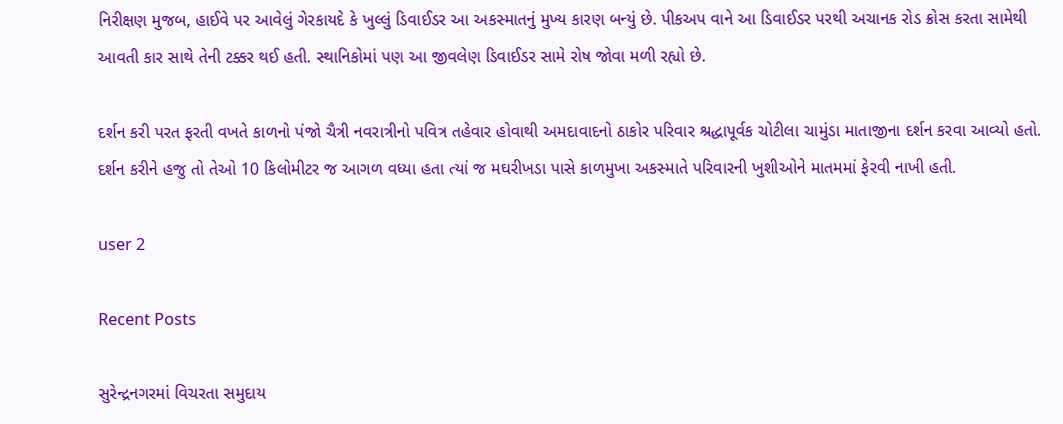નિરીક્ષણ મુજબ, હાઈવે પર આવેલું ગેરકાયદે કે ખુલ્લું ડિવાઈડર આ અકસ્માતનું મુખ્ય કારણ બન્યું છે. પીકઅપ વાને આ ડિવાઈડર પરથી અચાનક રોડ ક્રોસ કરતા સામેથી આવતી કાર સાથે તેની ટક્કર થઈ હતી. સ્થાનિકોમાં પણ આ જીવલેણ ડિવાઈડર સામે રોષ જોવા મળી રહ્યો છે.

દર્શન કરી પરત ફરતી વખતે કાળનો પંજો ચૈત્રી નવરાત્રીનો પવિત્ર તહેવાર હોવાથી અમદાવાદનો ઠાકોર પરિવાર શ્રદ્ધાપૂર્વક ચોટીલા ચામુંડા માતાજીના દર્શન કરવા આવ્યો હતો. દર્શન કરીને હજુ તો તેઓ 10 કિલોમીટર જ આગળ વધ્યા હતા ત્યાં જ મઘરીખડા પાસે કાળમુખા અકસ્માતે પરિવારની ખુશીઓને માતમમાં ફેરવી નાખી હતી.

user 2

Recent Posts

સુરેન્દ્રનગરમાં વિચરતા સમુદાય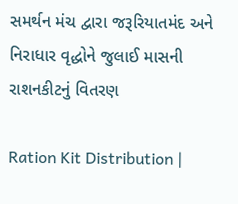સમર્થન મંચ દ્વારા જરૂરિયાતમંદ અને નિરાધાર વૃદ્ધોને જુલાઈ માસની રાશનકીટનું વિતરણ

Ration Kit Distribution |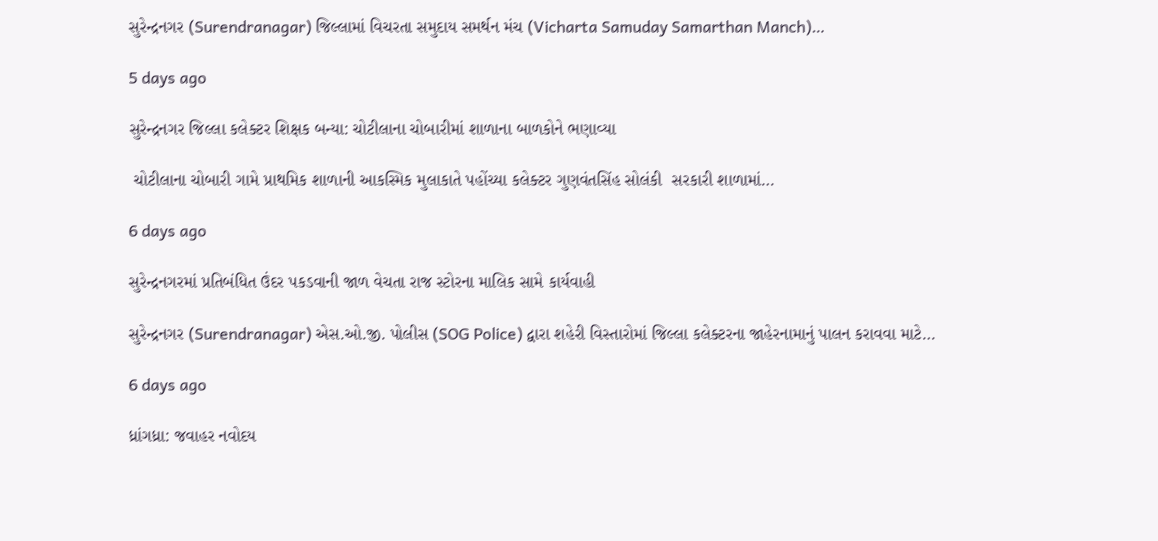સુરેન્દ્રનગર (Surendranagar) જિલ્લામાં વિચરતા સમુદાય સમર્થન મંચ (Vicharta Samuday Samarthan Manch)…

5 days ago

સુરેન્દ્રનગર જિલ્લા કલેક્ટર શિક્ષક બન્યા: ચોટીલાના ચોબારીમાં શાળાના બાળકોને ભણાવ્યા

 ચોટીલાના ચોબારી ગામે પ્રાથમિક શાળાની આકસ્મિક મુલાકાતે પહોંચ્યા કલેક્ટર ગુણવંતસિંહ સોલંકી  સરકારી શાળામાં…

6 days ago

સુરેન્દ્રનગરમાં પ્રતિબંધિત ઉંદર પકડવાની જાળ વેચતા રાજ સ્ટોરના માલિક સામે કાર્યવાહી

સુરેન્દ્રનગર (Surendranagar) એસ.ઓ.જી. પોલીસ (SOG Police) દ્વારા શહેરી વિસ્તારોમાં જિલ્લા કલેક્ટરના જાહેરનામાનું પાલન કરાવવા માટે…

6 days ago

ધ્રાંગધ્રા: જવાહર નવોદય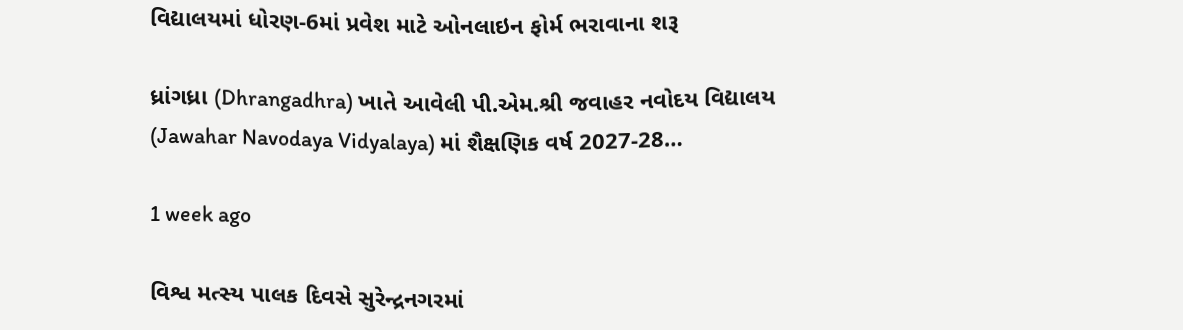વિદ્યાલયમાં ધોરણ-6માં પ્રવેશ માટે ઓનલાઇન ફોર્મ ભરાવાના શરૂ

ધ્રાંગધ્રા (Dhrangadhra) ખાતે આવેલી પી.એમ.શ્રી જવાહર નવોદય વિદ્યાલય (Jawahar Navodaya Vidyalaya) માં શૈક્ષણિક વર્ષ 2027-28…

1 week ago

વિશ્વ મત્સ્ય પાલક દિવસે સુરેન્દ્રનગરમાં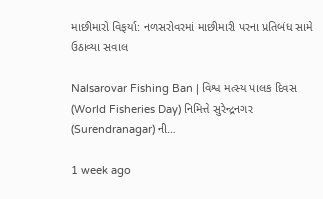માછીમારો વિફર્યા: નળસરોવરમાં માછીમારી પરના પ્રતિબંધ સામે ઉઠાવ્યા સવાલ

Nalsarovar Fishing Ban | વિશ્વ મત્સ્ય પાલક દિવસ (World Fisheries Day) નિમિત્તે સુરેન્દ્રનગર (Surendranagar) ની…

1 week ago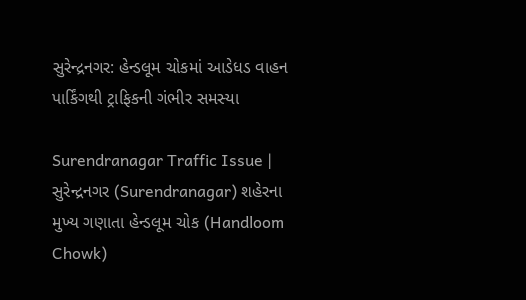સુરેન્દ્રનગર: હેન્ડલૂમ ચોકમાં આડેધડ વાહન પાર્કિંગથી ટ્રાફિકની ગંભીર સમસ્યા

Surendranagar Traffic Issue | સુરેન્દ્રનગર (Surendranagar) શહેરના મુખ્ય ગણાતા હેન્ડલૂમ ચોક (Handloom Chowk)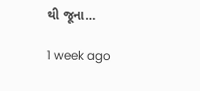થી જૂના…

1 week ago